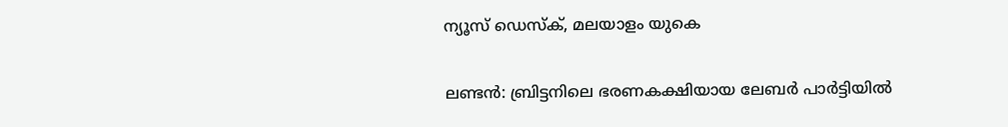ന്യൂസ് ഡെസ്ക്, മലയാളം യുകെ

ലണ്ടന്‍: ബ്രിട്ടനിലെ ഭരണകക്ഷിയായ ലേബര്‍ പാര്‍ട്ടിയില്‍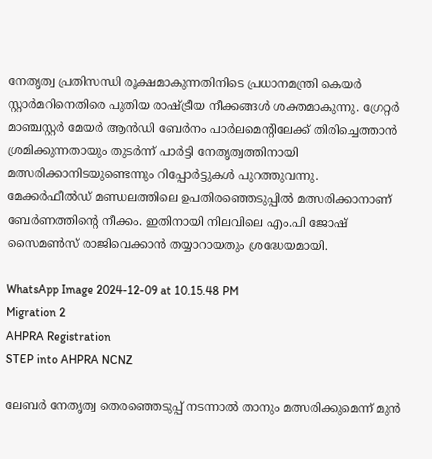നേതൃത്വ പ്രതിസന്ധി രൂക്ഷമാകുന്നതിനിടെ പ്രധാനമന്ത്രി കെയര്‍ സ്റ്റാര്‍മറിനെതിരെ പുതിയ രാഷ്ട്രീയ നീക്കങ്ങള്‍ ശക്തമാകുന്നു. ഗ്രേറ്റര്‍ മാഞ്ചസ്റ്റര്‍ മേയര്‍ ആന്‍ഡി ബേര്‍നം പാര്‍ലമെന്റിലേക്ക് തിരിച്ചെത്താന്‍ ശ്രമിക്കുന്നതായും തുടര്‍ന്ന് പാര്‍ട്ടി നേതൃത്വത്തിനായി മത്സരിക്കാനിടയുണ്ടെന്നും റിപ്പോര്‍ട്ടുകള്‍ പുറത്തുവന്നു. മേക്കര്‍ഫീല്‍ഡ് മണ്ഡലത്തിലെ ഉപതിരഞ്ഞെടുപ്പില്‍ മത്സരിക്കാനാണ് ബേര്‍ണത്തിന്റെ നീക്കം. ഇതിനായി നിലവിലെ എം.പി ജോഷ് സൈമണ്‍സ് രാജിവെക്കാന്‍ തയ്യാറായതും ശ്രദ്ധേയമായി.

WhatsApp Image 2024-12-09 at 10.15.48 PM
Migration 2
AHPRA Registration
STEP into AHPRA NCNZ

ലേബര്‍ നേതൃത്വ തെരഞ്ഞെടുപ്പ് നടന്നാല്‍ താനും മത്സരിക്കുമെന്ന് മുന്‍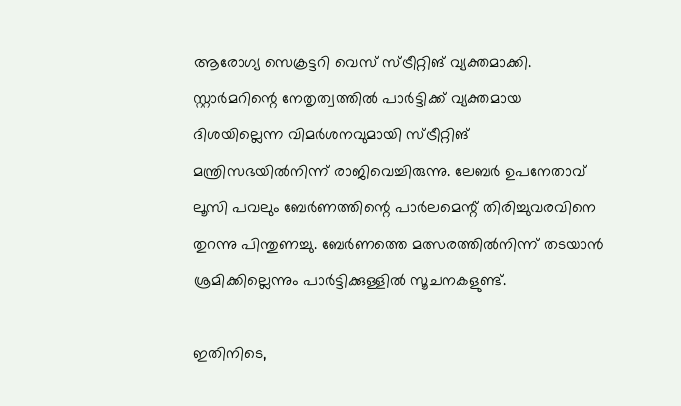ആരോഗ്യ സെക്രട്ടറി വെസ് സ്ട്രീറ്റിങ് വ്യക്തമാക്കി. സ്റ്റാര്‍മറിന്റെ നേതൃത്വത്തില്‍ പാര്‍ട്ടിക്ക് വ്യക്തമായ ദിശയില്ലെന്ന വിമര്‍ശനവുമായി സ്ട്രീറ്റിങ് മന്ത്രിസഭയില്‍നിന്ന് രാജിവെച്ചിരുന്നു. ലേബര്‍ ഉപനേതാവ് ലൂസി പവലും ബേര്‍ണത്തിന്റെ പാര്‍ലമെന്റ് തിരിച്ചുവരവിനെ തുറന്നു പിന്തുണച്ചു. ബേര്‍ണത്തെ മത്സരത്തില്‍നിന്ന് തടയാന്‍ ശ്രമിക്കില്ലെന്നും പാര്‍ട്ടിക്കുള്ളില്‍ സൂചനകളുണ്ട്.

ഇതിനിടെ,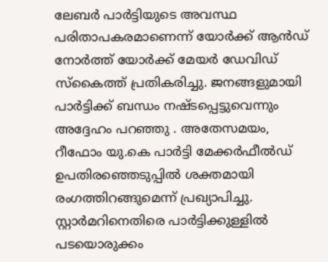ലേബര്‍ പാര്‍ട്ടിയുടെ അവസ്ഥ പരിതാപകരമാണെന്ന് യോര്‍ക്ക് ആന്‍ഡ് നോര്‍ത്ത് യോര്‍ക്ക് മേയര്‍ ഡേവിഡ് സ്കൈത്ത് പ്രതികരിച്ചു. ജനങ്ങളുമായി പാര്‍ട്ടിക്ക് ബന്ധം നഷ്ടപ്പെട്ടുവെന്നും അദ്ദേഹം പറഞ്ഞു . അതേസമയം, റീഫോം യു.കെ പാര്‍ട്ടി മേക്കര്‍ഫീല്‍ഡ് ഉപതിരഞ്ഞെടുപ്പില്‍ ശക്തമായി രംഗത്തിറങ്ങുമെന്ന് പ്രഖ്യാപിച്ചു. സ്റ്റാര്‍മറിനെതിരെ പാര്‍ട്ടിക്കുള്ളില്‍ പടയൊരുക്കം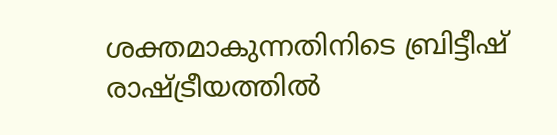ശക്തമാകുന്നതിനിടെ ബ്രിട്ടീഷ് രാഷ്ട്രീയത്തില്‍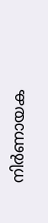നിര്‍ണായക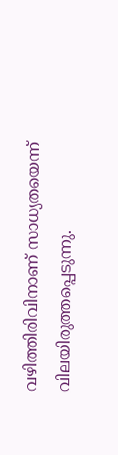വഴിത്തിരിവിനാണ് സാധ്യതയെന്ന് വിലയിരുത്തപ്പെടുന്നു.